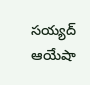సయ్యద్ ఆయేషా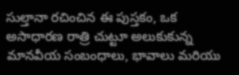సుల్తానా రచించిన ఈ పుస్తకం, ఒక అసాధారణ రాత్రి చుట్టూ అలుకుకున్న మానవీయ సంబంధాలు, భావాలు మరియు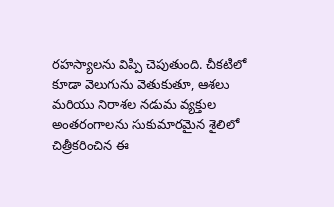రహస్యాలను విప్పి చెపుతుంది. చీకటిలో కూడా వెలుగును వెతుకుతూ, ఆశలు మరియు నిరాశల నడుమ వ్యక్తుల అంతరంగాలను సుకుమారమైన శైలిలో చిత్రీకరించిన ఈ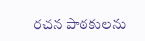రచన పాఠకులను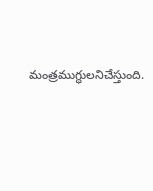మంత్రముగ్ధులనిచేస్తుంది.